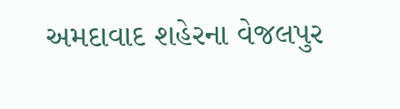અમદાવાદ શહેરના વેજલપુર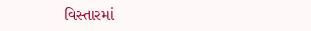વિસ્તારમાં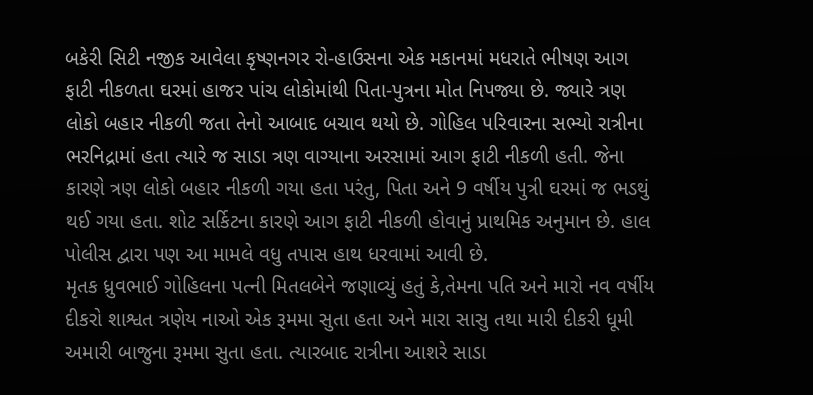બકેરી સિટી નજીક આવેલા કૃષ્ણનગર રો-હાઉસના એક મકાનમાં મધરાતે ભીષણ આગ ફાટી નીકળતા ઘરમાં હાજર પાંચ લોકોમાંથી પિતા-પુત્રના મોત નિપજ્યા છે. જ્યારે ત્રણ લોકો બહાર નીકળી જતા તેનો આબાદ બચાવ થયો છે. ગોહિલ પરિવારના સભ્યો રાત્રીના ભરનિદ્રામાં હતા ત્યારે જ સાડા ત્રણ વાગ્યાના અરસામાં આગ ફાટી નીકળી હતી. જેના કારણે ત્રણ લોકો બહાર નીકળી ગયા હતા પરંતુ, પિતા અને 9 વર્ષીય પુત્રી ઘરમાં જ ભડથું થઈ ગયા હતા. શોટ સર્કિટના કારણે આગ ફાટી નીકળી હોવાનું પ્રાથમિક અનુમાન છે. હાલ પોલીસ દ્વારા પણ આ મામલે વધુ તપાસ હાથ ધરવામાં આવી છે.
મૃતક ધ્રુવભાઈ ગોહિલના પત્ની મિતલબેને જણાવ્યું હતું કે,તેમના પતિ અને મારો નવ વર્ષીય દીકરો શાશ્વત ત્રણેય નાઓ એક રૂમમા સુતા હતા અને મારા સાસુ તથા મારી દીકરી ધૂમી અમારી બાજુના રૂમમા સુતા હતા. ત્યારબાદ રાત્રીના આશરે સાડા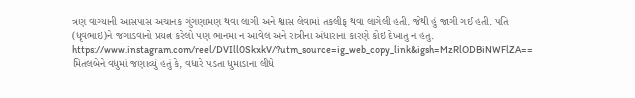ત્રણ વાગ્યાની આસપાસ અચાનક ગુંગણામણ થવા લાગી અને શ્વાસ લેવામાં તકલીફ થવા લાગેલી હતી. જેથી હું જાગી ગઈ હતી. પતિ (ધૃવભાઇ)ને જગાડવાનો પ્રયત્ન કરેલો પણ ભાનમા ન આવેલ અને રાત્રીના અંધારાના કારણે કોઇ દેખાતુ ન હતુ.
https://www.instagram.com/reel/DVIll0SkxkV/?utm_source=ig_web_copy_link&igsh=MzRlODBiNWFlZA==
મિતલબેને વધુમાં જણાવ્યું હતું કે, વધારે પડતા ધુમાડાના લીધે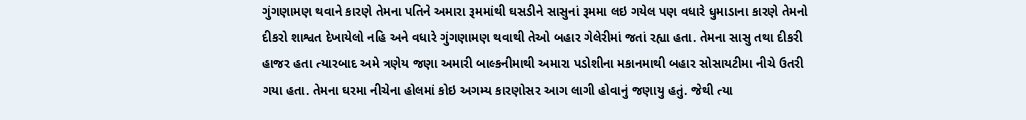ગુંગણામણ થવાને કારણે તેમના પતિને અમારા રૂમમાંથી ઘસડીને સાસુનાં રૂમમા લઇ ગયેલ પણ વધારે ધુમાડાના કારણે તેમનો દીકરો શાશ્વત દેખાયેલો નહિ અને વધારે ગુંગણામણ થવાથી તેઓ બહાર ગેલેરીમાં જતાં રહ્યા હતા. તેમના સાસુ તથા દીકરી હાજર હતા ત્યારબાદ અમે ત્રણેય જણા અમારી બાલ્કનીમાથી અમારા પડોશીના મકાનમાથી બહાર સોસાયટીમા નીચે ઉતરી ગયા હતા. તેમના ઘરમા નીચેના હોલમાં કોઇ અગમ્ય કારણોસર આગ લાગી હોવાનું જણાયુ હતું. જેથી ત્યા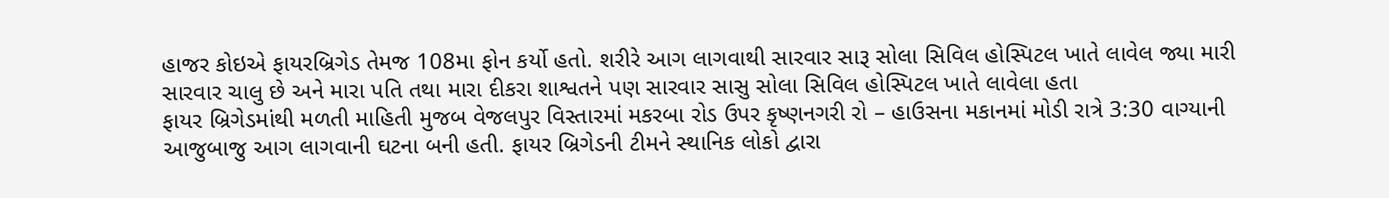હાજર કોઇએ ફાયરબ્રિગેડ તેમજ 108મા ફોન કર્યો હતો. શરીરે આગ લાગવાથી સારવાર સારૂ સોલા સિવિલ હોસ્પિટલ ખાતે લાવેલ જ્યા મારી સારવાર ચાલુ છે અને મારા પતિ તથા મારા દીકરા શાશ્વતને પણ સારવાર સાસુ સોલા સિવિલ હોસ્પિટલ ખાતે લાવેલા હતા
ફાયર બ્રિગેડમાંથી મળતી માહિતી મુજબ વેજલપુર વિસ્તારમાં મકરબા રોડ ઉપર કૃષ્ણનગરી રો – હાઉસના મકાનમાં મોડી રાત્રે 3:30 વાગ્યાની આજુબાજુ આગ લાગવાની ઘટના બની હતી. ફાયર બ્રિગેડની ટીમને સ્થાનિક લોકો દ્વારા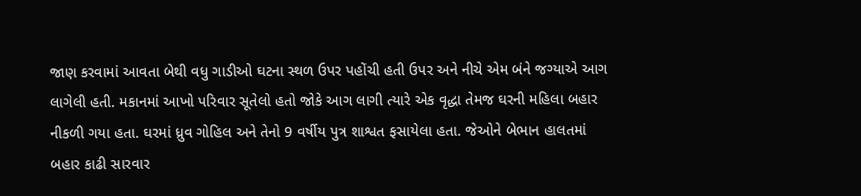જાણ કરવામાં આવતા બેથી વધુ ગાડીઓ ઘટના સ્થળ ઉપર પહોંચી હતી ઉપર અને નીચે એમ બંને જગ્યાએ આગ લાગેલી હતી. મકાનમાં આખો પરિવાર સૂતેલો હતો જોકે આગ લાગી ત્યારે એક વૃદ્ધા તેમજ ઘરની મહિલા બહાર નીકળી ગયા હતા. ઘરમાં ધ્રુવ ગોહિલ અને તેનો 9 વર્ષીય પુત્ર શાશ્વત ફસાયેલા હતા. જેઓને બેભાન હાલતમાં બહાર કાઢી સારવાર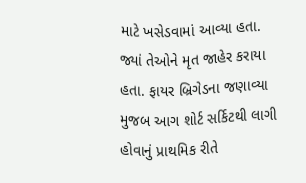માટે ખસેડવામાં આવ્યા હતા. જ્યાં તેઓને મૃત જાહેર કરાયા હતા. ફાયર બ્રિગેડના જણાવ્યા મુજબ આગ શોર્ટ સર્કિટથી લાગી હોવાનું પ્રાથમિક રીતે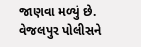જાણવા મળ્યું છે. વેજલપુર પોલીસને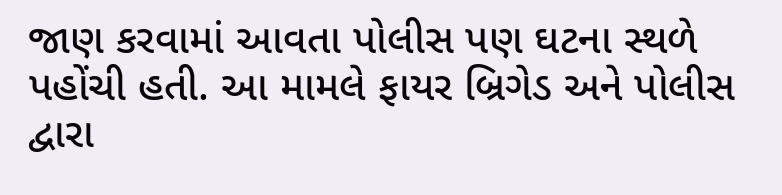જાણ કરવામાં આવતા પોલીસ પણ ઘટના સ્થળે પહોંચી હતી. આ મામલે ફાયર બ્રિગેડ અને પોલીસ દ્વારા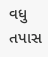વધુ તપાસ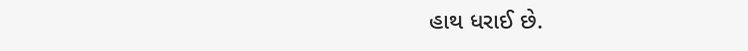હાથ ધરાઈ છે.